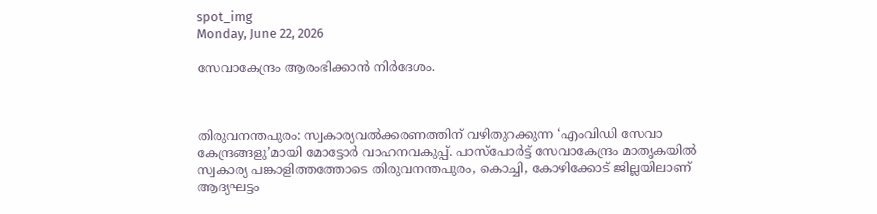spot_img
Monday, June 22, 2026

സേവാകേന്ദ്രം ആരംഭിക്കാൻ നിർദേശം.



തിരുവനന്തപുരം: സ്വകാര്യവൽക്കരണത്തിന്‌ വഴിതുറക്കുന്ന ‘എംവിഡി സേവാ കേന്ദ്രങ്ങളു’മായി മോട്ടോർ വാഹനവകുപ്പ്‌. പാസ്‌പോർട്ട്‌ സേവാകേന്ദ്രം മാതൃകയിൽ സ്വകാര്യ പങ്കാളിത്തത്തോടെ തിരുവനന്തപുരം‍, കൊച്ചി, കോഴിക്കോട്‌ ജില്ലയിലാണ്‌ ആദ്യഘട്ടം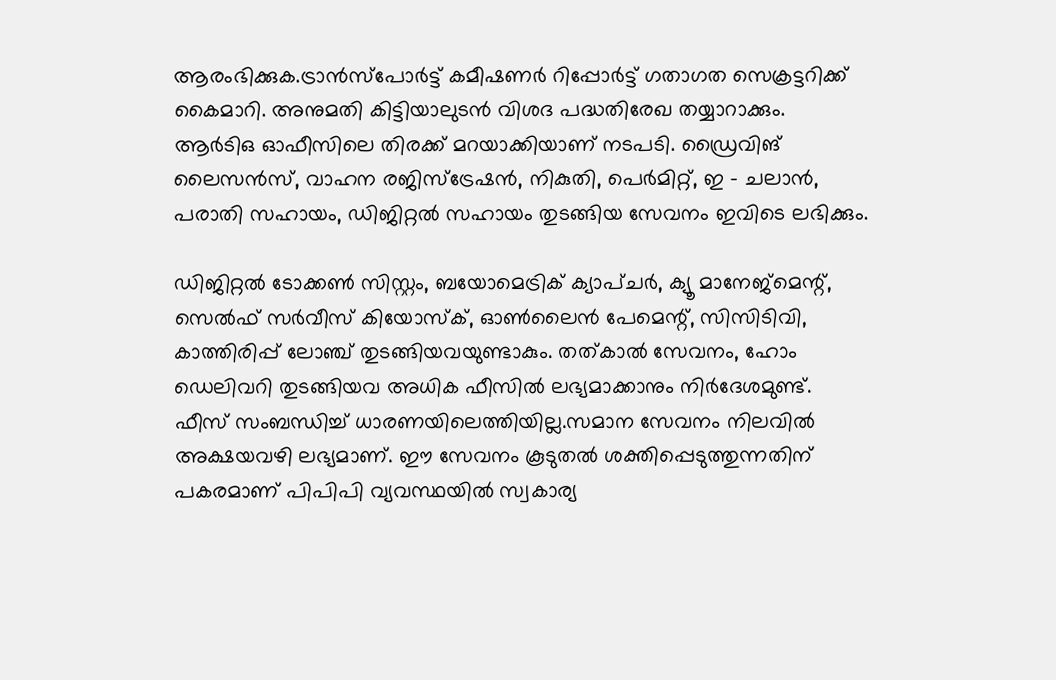ആരംഭിക്കുക.ട്രാൻസ്‌പോർട്ട്‌ കമീഷണർ റിപ്പോർട്ട്‌ ഗതാഗത സെക്രട്ടറിക്ക്‌ കൈമാറി. അനുമതി കിട്ടിയാലുടൻ വിശദ പദ്ധതിരേഖ തയ്യാറാക്കും. ആർടിഒ ഓഫീസിലെ തിരക്ക്‌ മറയാക്കിയാണ്‌ നടപടി. ഡ്രൈവിങ്‌ ലൈസൻസ്, വാഹന രജിസ്ട്രേഷൻ, നികുതി, പെർമിറ്റ്, ഇ – ചലാൻ, പരാതി സഹായം, ഡിജിറ്റൽ സഹായം തുടങ്ങിയ സേവനം ഇവിടെ ലഭിക്കും.

ഡിജിറ്റൽ ടോക്കൺ സിസ്റ്റം, ബയോമെട്രിക് ക്യാപ്ചർ, ക്യൂ മാനേജ്മെന്റ്, സെൽഫ് സർവീസ് കിയോസ്ക്, ഓൺലൈൻ പേമെന്റ്, സിസിടിവി, കാത്തിരിപ്പ് ലോഞ്ച് തുടങ്ങിയവയുണ്ടാകും. തത്കാൽ സേവനം, ഹോം ഡെലിവറി തുടങ്ങിയവ അധിക ഫീസിൽ ലഭ്യമാക്കാനും നിർദേശമുണ്ട്‌. ഫീസ്‌ സംബന്ധിച്ച്‌ ധാരണയിലെത്തിയില്ല.സമാന സേവനം നിലവിൽ അക്ഷയവഴി ലഭ്യമാണ്‌. ഇ‍ൗ സേവനം കൂടുതൽ ശക്തിപ്പെടുത്തുന്നതിന്‌ പകരമാണ്‌ പിപിപി വ്യവസ്ഥയിൽ സ്വകാര്യ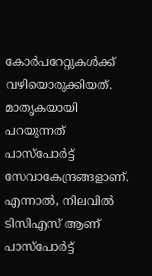കോർപറേറ്റുകൾക്ക്‌ വഴിയൊരുക്കിയത്‌. മാതൃകയായി പറയുന്നത്‌ പാസ്‌പോർട്ട്‌ സേവാകേന്ദ്രങ്ങളാണ്‌. എന്നാൽ, നിലവിൽ ടിസിഎസ്‌ ആണ്‌ പാസ്‌പോർട്ട്‌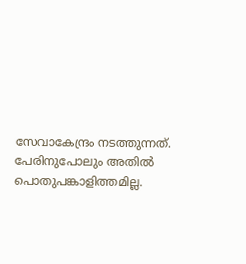സേവാകേന്ദ്രം നടത്തുന്നത്‌. പേരിനുപോലും അതിൽ പൊതുപങ്കാളിത്തമില്ല.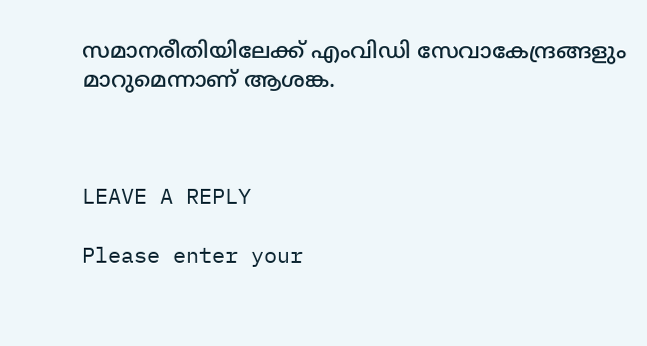സമാനരീതിയിലേക്ക്‌ എംവിഡി സേവാകേന്ദ്രങ്ങളും മാറുമെന്നാണ്‌ ആശങ്ക.



LEAVE A REPLY

Please enter your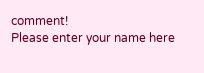comment!
Please enter your name here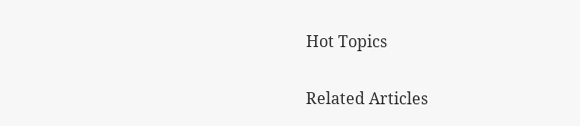Hot Topics

Related Articles